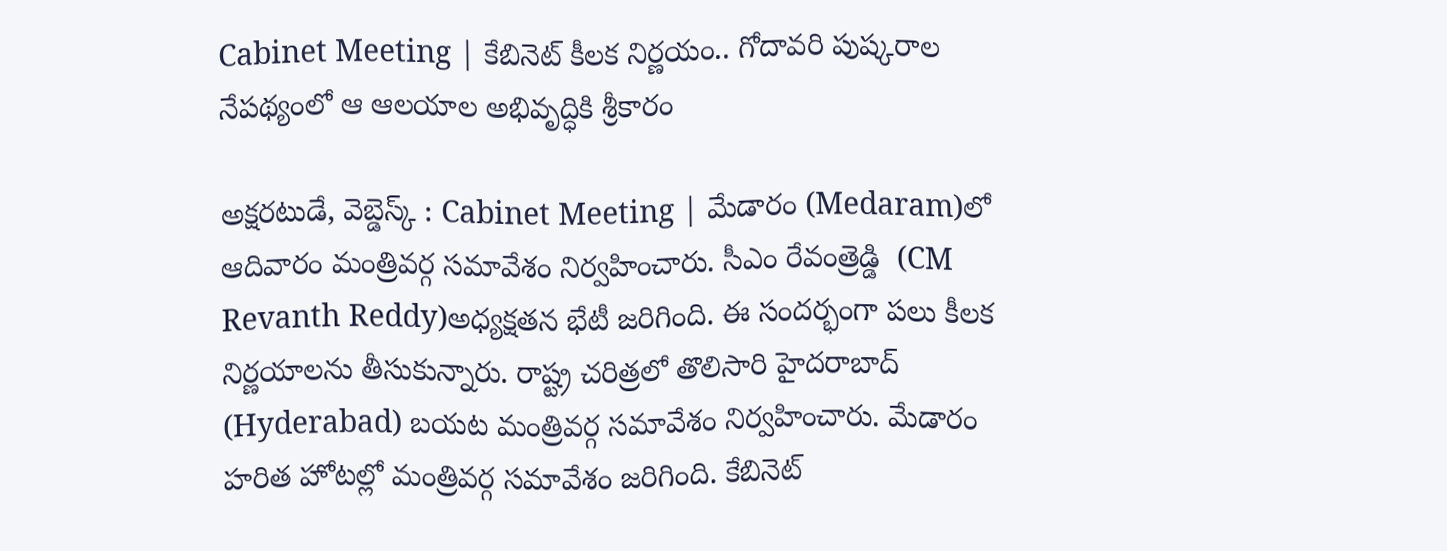Cabinet Meeting | కేబినెట్ కీలక నిర్ణయం.. గోదావరి పుష్కరాల నేపథ్యంలో ఆ ఆలయాల అభివృద్ధికి శ్రీకారం

అక్షరటుడే, వెబ్డెస్క్ : Cabinet Meeting | మేడారం (Medaram)లో ఆదివారం మంత్రివర్గ సమావేశం నిర్వహించారు. సీఎం రేవంత్రెడ్డి  (CM Revanth Reddy)అధ్యక్షతన భేటీ జరిగింది. ఈ సందర్భంగా పలు కీలక నిర్ణయాలను తీసుకున్నారు. రాష్ట్ర చరిత్రలో తొలిసారి హైదరాబాద్ (Hyderabad) బయట మంత్రివర్గ సమావేశం నిర్వహించారు. మేడారం హరిత హోటల్లో మంత్రివర్గ సమావేశం జరిగింది. కేబినెట్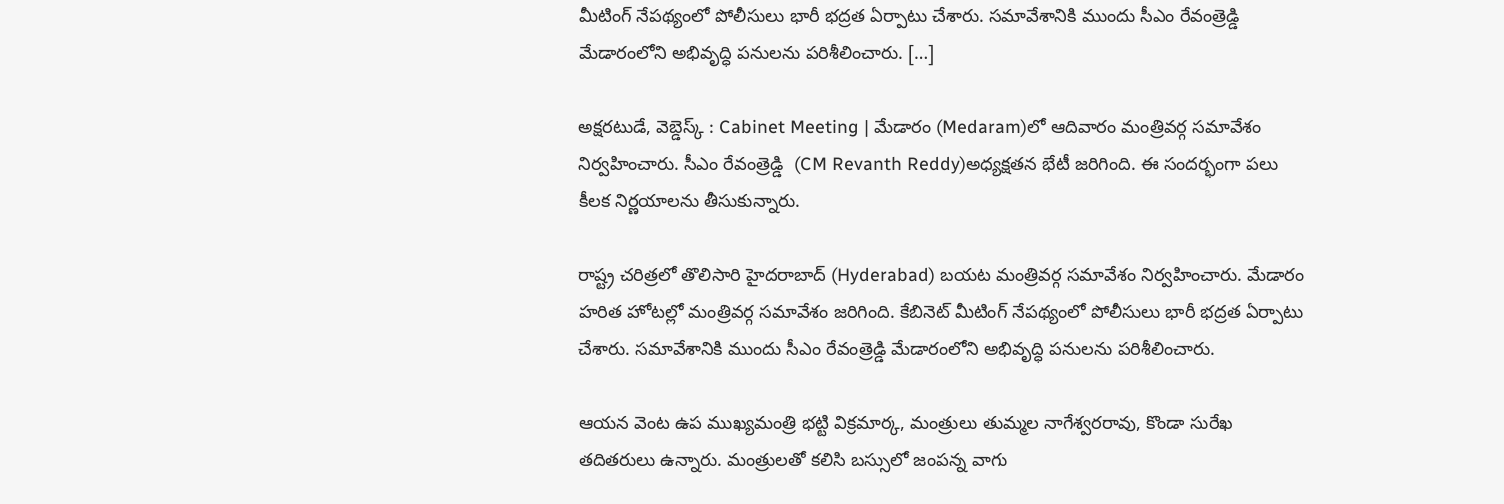మీటింగ్ నేపథ్యంలో పోలీసులు భారీ భద్రత ఏర్పాటు చేశారు. సమావేశానికి ముందు సీఎం రేవంత్రెడ్డి మేడారంలోని అభివృద్ధి పనులను పరిశీలించారు. […]

అక్షరటుడే, వెబ్డెస్క్ : Cabinet Meeting | మేడారం (Medaram)లో ఆదివారం మంత్రివర్గ సమావేశం నిర్వహించారు. సీఎం రేవంత్రెడ్డి  (CM Revanth Reddy)అధ్యక్షతన భేటీ జరిగింది. ఈ సందర్భంగా పలు కీలక నిర్ణయాలను తీసుకున్నారు.

రాష్ట్ర చరిత్రలో తొలిసారి హైదరాబాద్ (Hyderabad) బయట మంత్రివర్గ సమావేశం నిర్వహించారు. మేడారం హరిత హోటల్లో మంత్రివర్గ సమావేశం జరిగింది. కేబినెట్ మీటింగ్ నేపథ్యంలో పోలీసులు భారీ భద్రత ఏర్పాటు చేశారు. సమావేశానికి ముందు సీఎం రేవంత్రెడ్డి మేడారంలోని అభివృద్ధి పనులను పరిశీలించారు.

ఆయన వెంట ఉప ముఖ్యమంత్రి భట్టి విక్రమార్క, మంత్రులు తుమ్మల నాగేశ్వరరావు, కొండా సురేఖ తదితరులు ఉన్నారు. మంత్రులతో కలిసి బస్సులో జంపన్న వాగు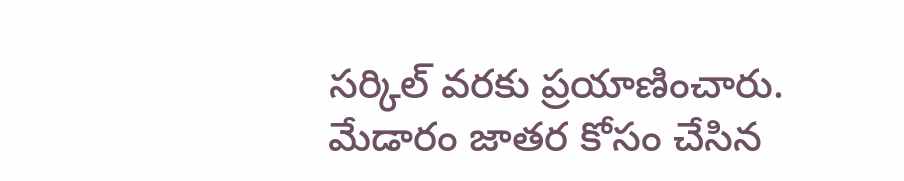సర్కిల్ వరకు ప్రయాణించారు. మేడారం జాతర కోసం చేసిన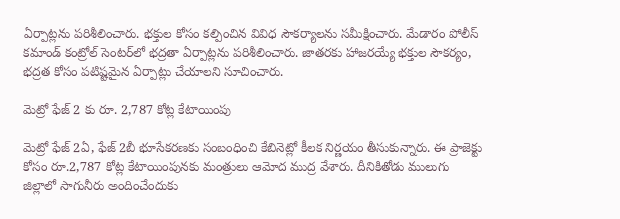ఏర్పాట్లను పరిశీలించారు. భక్తుల కోసం కల్పించిన వివిధ సౌకర్యాలను సమీక్షించారు. మేడారం పోలీస్ కమాండ్ కంట్రోల్ సెంటర్‌లో భద్రతా ఏర్పాట్లను పరిశీలించారు. జాతరకు హాజరయ్యే భక్తుల సౌకర్యం, భద్రత కోసం పటిష్టమైన ఏర్పాట్లు చేయాలని సూచించారు.

మెట్రో ఫేజ్ 2 కు రూ. 2,787 కోట్ల కేటాయింపు

మెట్రో ఫేజ్ 2ఏ, ఫేజ్ 2బీ భూసేకరణకు సంబంధించి కేబినెట్లో కీలక నిర్ణయం తీసుకున్నారు. ఈ ప్రాజెక్టు కోసం రూ.2,787 కోట్ల కేటాయింపునకు మంత్రులు ఆమోద ముద్ర వేశారు. దీనికితోడు ములుగు జిల్లాలో సాగునీరు అందించేందుకు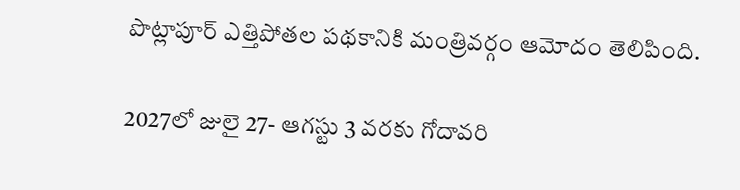పొట్లాపూర్ ఎత్తిపోతల పథకానికి మంత్రివర్గం ఆమోదం తెలిపింది.

2027లో జులై 27- ఆగస్టు 3 వరకు గోదావరి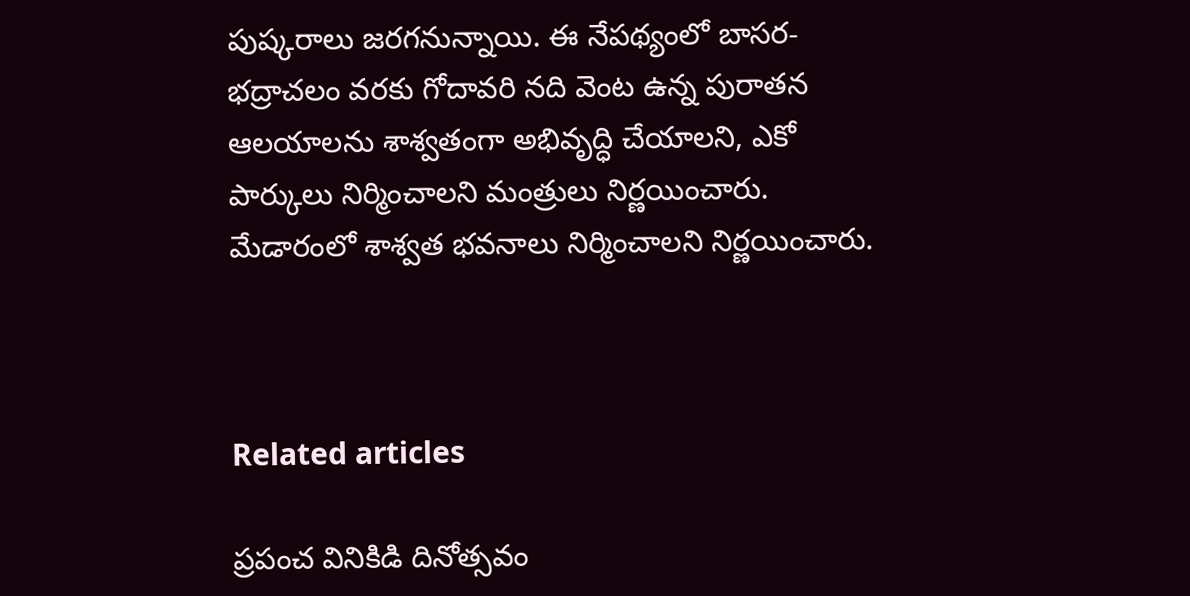పుష్కరాలు జరగనున్నాయి. ఈ నేపథ్యంలో బాసర-భద్రాచలం వరకు గోదావరి నది వెంట ఉన్న పురాతన ఆలయాలను శాశ్వతంగా అభివృద్ధి చేయాలని, ఎకో పార్కులు నిర్మించాలని మంత్రులు నిర్ణయించారు. మేడారంలో శాశ్వత భవనాలు నిర్మించాలని నిర్ణయించారు.



Related articles

ప్రపంచ వినికిడి దినోత్సవం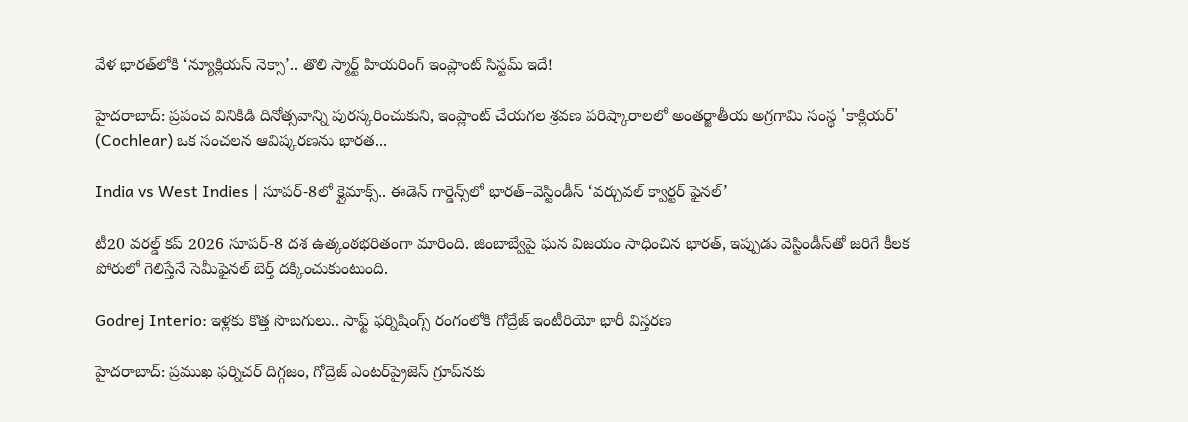వేళ భారత్‌లోకి ‘న్యూక్లియస్ నెక్సా’.. తొలి స్మార్ట్ హియరింగ్ ఇంప్లాంట్ సిస్టమ్ ఇదే!

హైదరాబాద్: ప్రపంచ వినికిడి దినోత్సవాన్ని పురస్కరించుకుని, ఇంప్లాంట్ చేయగల శ్రవణ పరిష్కారాలలో అంతర్జాతీయ అగ్రగామి సంస్థ 'కాక్లియర్' (Cochlear) ఒక సంచలన ఆవిష్కరణను భారత...

India vs West Indies | సూపర్-8లో క్లైమాక్స్.. ఈడెన్ గార్డెన్స్‌లో భారత్–వెస్టిండీస్ ‘వర్చువల్ క్వార్టర్ ఫైనల్’

టీ20 వరల్డ్ కప్ 2026 సూపర్-8 దశ ఉత్కంఠభరితంగా మారింది. జింబాబ్వేపై ఘన విజయం సాధించిన భారత్, ఇప్పుడు వెస్టిండీస్‌తో జరిగే కీలక పోరులో గెలిస్తేనే సెమీఫైనల్ బెర్త్ దక్కించుకుంటుంది.

Godrej Interio: ఇళ్లకు కొత్త సొబగులు.. సాఫ్ట్ ఫర్నిషింగ్స్ రంగంలోకి గోద్రేజ్ ఇంటీరియో భారీ విస్తరణ

హైదరాబాద్: ప్రముఖ ఫర్నిచర్ దిగ్గజం, గోద్రెజ్ ఎంటర్‌ప్రైజెస్ గ్రూప్‌నకు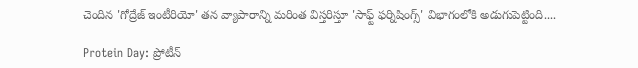చెందిన 'గోద్రేజ్ ఇంటీరియో' తన వ్యాపారాన్ని మరింత విస్తరిస్తూ 'సాఫ్ట్ ఫర్నిషింగ్స్' విభాగంలోకి అడుగుపెట్టింది....

Protein Day: ప్రోటీన్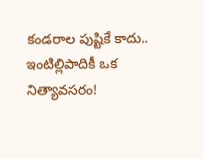కండరాల పుష్టికే కాదు.. ఇంటిల్లిపాదికీ ఒక నిత్యావసరం!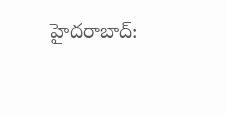హైదరాబాద్: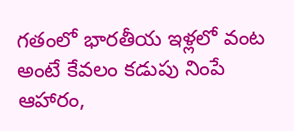గతంలో భారతీయ ఇళ్లలో వంట అంటే కేవలం కడుపు నింపే ఆహారం,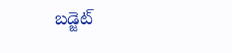బడ్జెట్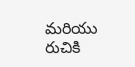మరియు రుచికి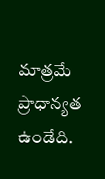మాత్రమే ప్రాధాన్యత ఉండేది.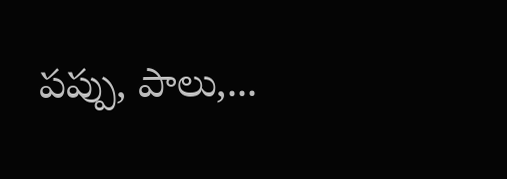పప్పు, పాలు,...